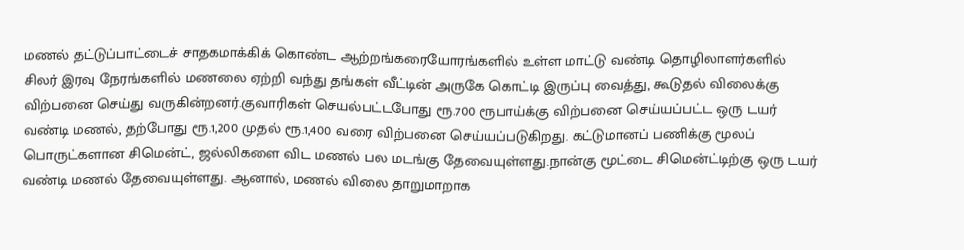மணல் தட்டுப்பாட்டைச் சாதகமாக்கிக் கொண்ட ஆற்றங்கரையோரங்களில் உள்ள மாட்டு வண்டி தொழிலாளர்களில் சிலர் இரவு நேரங்களில் மணலை ஏற்றி வந்து தங்கள் வீட்டின் அருகே கொட்டி இருப்பு வைத்து, கூடுதல் விலைக்கு விற்பனை செய்து வருகின்றனர்.குவாரிகள் செயல்பட்டபோது ரூ.700 ரூபாய்க்கு விற்பனை செய்யப்பட்ட ஒரு டயர் வண்டி மணல், தற்போது ரூ.1,200 முதல் ரூ.1,400 வரை விற்பனை செய்யப்படுகிறது. கட்டுமானப் பணிக்கு மூலப் பொருட்களான சிமென்ட், ஜல்லிகளை விட மணல் பல மடங்கு தேவையுள்ளது.நான்கு மூட்டை சிமென்ட்டிற்கு ஒரு டயர் வண்டி மணல் தேவையுள்ளது. ஆனால், மணல் விலை தாறுமாறாக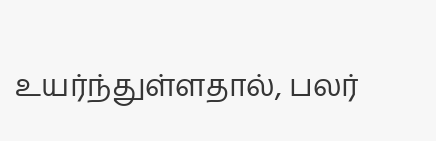உயர்ந்துள்ளதால், பலர்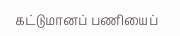கட்டுமானப் பணியைப்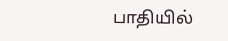பாதியில்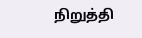நிறுத்தி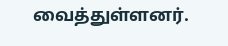வைத்துள்ளனர்.